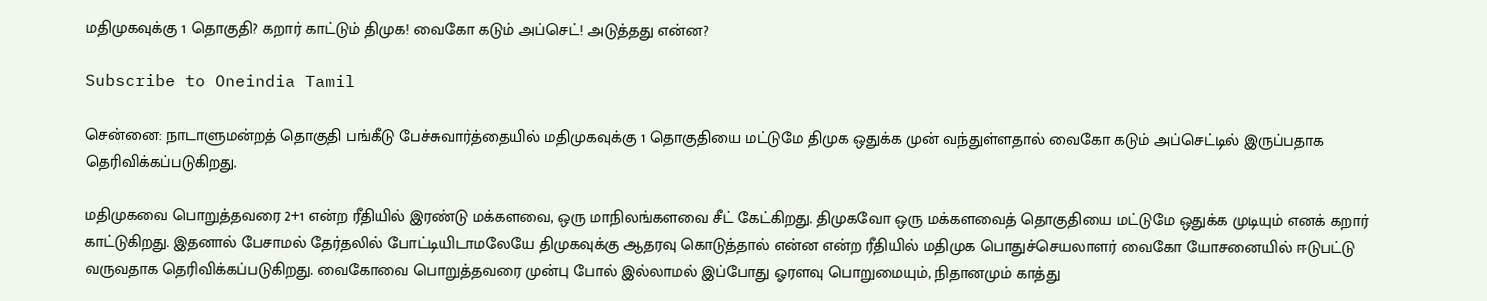மதிமுகவுக்கு 1 தொகுதி? கறார் காட்டும் திமுக! வைகோ கடும் அப்செட்! அடுத்தது என்ன?

Subscribe to Oneindia Tamil

சென்னை: நாடாளுமன்றத் தொகுதி பங்கீடு பேச்சுவார்த்தையில் மதிமுகவுக்கு 1 தொகுதியை மட்டுமே திமுக ஒதுக்க முன் வந்துள்ளதால் வைகோ கடும் அப்செட்டில் இருப்பதாக தெரிவிக்கப்படுகிறது.

மதிமுகவை பொறுத்தவரை 2+1 என்ற ரீதியில் இரண்டு மக்களவை, ஒரு மாநிலங்களவை சீட் கேட்கிறது. திமுகவோ ஒரு மக்களவைத் தொகுதியை மட்டுமே ஒதுக்க முடியும் எனக் கறார் காட்டுகிறது. இதனால் பேசாமல் தேர்தலில் போட்டியிடாமலேயே திமுகவுக்கு ஆதரவு கொடுத்தால் என்ன என்ற ரீதியில் மதிமுக பொதுச்செயலாளர் வைகோ யோசனையில் ஈடுபட்டு வருவதாக தெரிவிக்கப்படுகிறது. வைகோவை பொறுத்தவரை முன்பு போல் இல்லாமல் இப்போது ஓரளவு பொறுமையும், நிதானமும் காத்து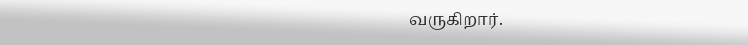வருகிறார்.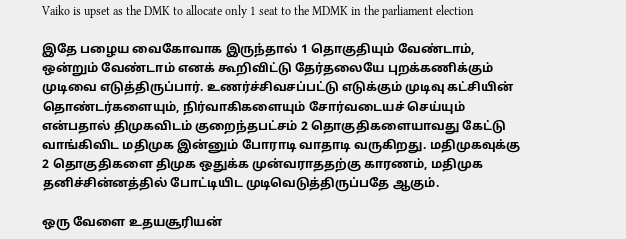Vaiko is upset as the DMK to allocate only 1 seat to the MDMK in the parliament election

இதே பழைய வைகோவாக இருந்தால் 1 தொகுதியும் வேண்டாம், ஒன்றும் வேண்டாம் எனக் கூறிவிட்டு தேர்தலையே புறக்கணிக்கும் முடிவை எடுத்திருப்பார். உணர்ச்சிவசப்பட்டு எடுக்கும் முடிவு கட்சியின் தொண்டர்களையும், நிர்வாகிகளையும் சோர்வடையச் செய்யும் என்பதால் திமுகவிடம் குறைந்தபட்சம் 2 தொகுதிகளையாவது கேட்டு வாங்கிவிட மதிமுக இன்னும் போராடி வாதாடி வருகிறது. மதிமுகவுக்கு 2 தொகுதிகளை திமுக ஒதுக்க முன்வராததற்கு காரணம், மதிமுக தனிச்சின்னத்தில் போட்டியிட முடிவெடுத்திருப்பதே ஆகும்.

ஒரு வேளை உதயசூரியன்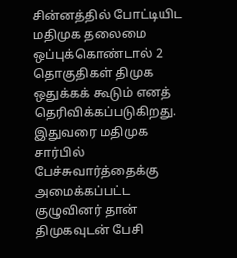சின்னத்தில் போட்டியிட மதிமுக தலைமை ஒப்புக்கொண்டால் 2 தொகுதிகள் திமுக ஒதுக்கக் கூடும் எனத் தெரிவிக்கப்படுகிறது. இதுவரை மதிமுக சார்பில் பேச்சுவார்த்தைக்கு அமைக்கப்பட்ட குழுவினர் தான் திமுகவுடன் பேசி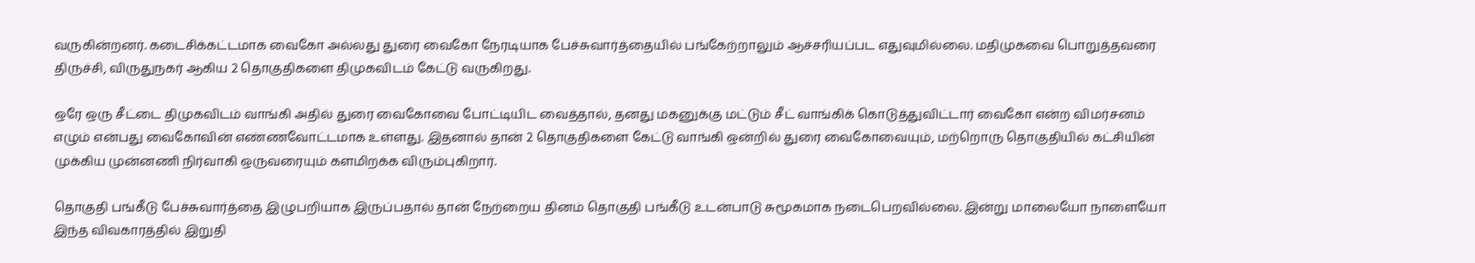வருகின்றனர். கடைசிக்கட்டமாக வைகோ அல்லது துரை வைகோ நேரடியாக பேச்சுவார்த்தையில் பங்கேற்றாலும் ஆச்சரியப்பட எதுவுமில்லை. மதிமுகவை பொறுத்தவரை திருச்சி, விருதுநகர் ஆகிய 2 தொகுதிகளை திமுகவிடம் கேட்டு வருகிறது.

ஒரே ஒரு சீட்டை திமுகவிடம் வாங்கி அதில் துரை வைகோவை போட்டியிட வைத்தால், தனது மகனுக்கு மட்டும் சீட் வாங்கிக் கொடுத்துவிட்டார் வைகோ என்ற விமர்சனம் எழும் என்பது வைகோவின் எண்ணவோட்டமாக உள்ளது. இதனால் தான் 2 தொகுதிகளை கேட்டு வாங்கி ஒன்றில் துரை வைகோவையும், மற்றொரு தொகுதியில் கட்சியின் முக்கிய முன்னணி நிர்வாகி ஒருவரையும் களமிறக்க விரும்புகிறார்.

தொகுதி பங்கீடு பேச்சுவார்த்தை இழுபறியாக இருப்பதால் தான் நேற்றைய தினம் தொகுதி பங்கீடு உடன்பாடு சுமூகமாக நடைபெறவில்லை. இன்று மாலையோ நாளையோ இந்த விவகாரத்தில் இறுதி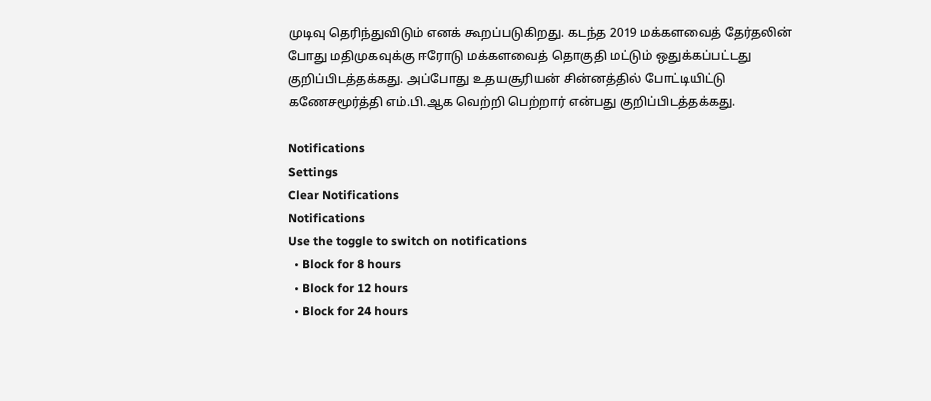முடிவு தெரிந்துவிடும் எனக் கூறப்படுகிறது. கடந்த 2019 மக்களவைத் தேர்தலின் போது மதிமுகவுக்கு ஈரோடு மக்களவைத் தொகுதி மட்டும் ஒதுக்கப்பட்டது குறிப்பிடத்தக்கது. அப்போது உதயசூரியன் சின்னத்தில் போட்டியிட்டு கணேசமூர்த்தி எம்.பி.ஆக வெற்றி பெற்றார் என்பது குறிப்பிடத்தக்கது.

Notifications
Settings
Clear Notifications
Notifications
Use the toggle to switch on notifications
  • Block for 8 hours
  • Block for 12 hours
  • Block for 24 hours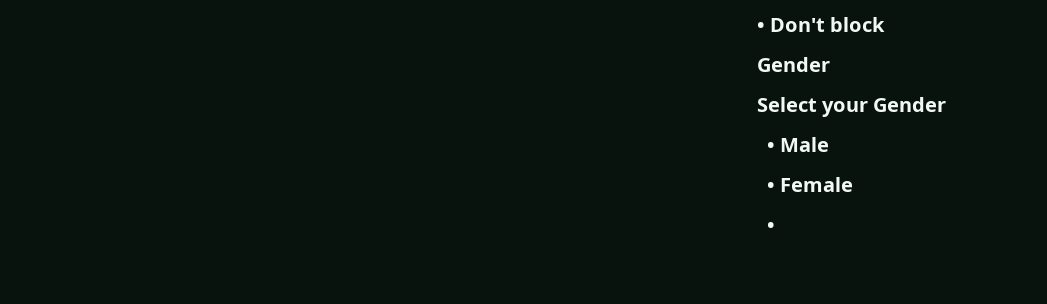• Don't block
Gender
Select your Gender
  • Male
  • Female
  •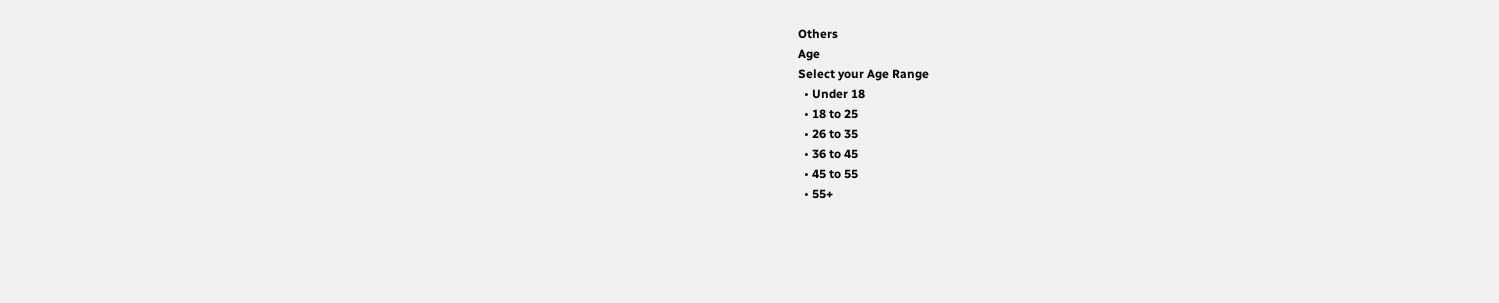Others
Age
Select your Age Range
  • Under 18
  • 18 to 25
  • 26 to 35
  • 36 to 45
  • 45 to 55
  • 55+